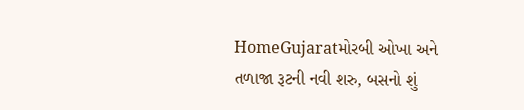HomeGujaratમોરબી ઓખા અને તળાજા રૂટની નવી શરુ, બસનો શું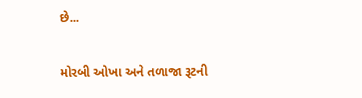છે...

મોરબી ઓખા અને તળાજા રૂટની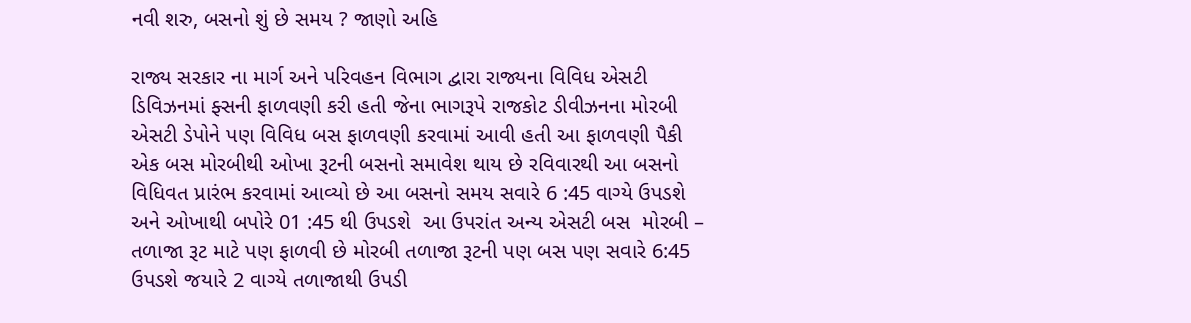નવી શરુ, બસનો શું છે સમય ? જાણો અહિ

રાજ્ય સરકાર ના માર્ગ અને પરિવહન વિભાગ દ્વારા રાજ્યના વિવિધ એસટી ડિવિઝનમાં ફ્સની ફાળવણી કરી હતી જેના ભાગરૂપે રાજકોટ ડીવીઝનના મોરબી એસટી ડેપોને પણ વિવિધ બસ ફાળવણી કરવામાં આવી હતી આ ફાળવણી પૈકી એક બસ મોરબીથી ઓખા રૂટની બસનો સમાવેશ થાય છે રવિવારથી આ બસનો વિધિવત પ્રારંભ કરવામાં આવ્યો છે આ બસનો સમય સવારે 6 :45 વાગ્યે ઉપડશે અને ઓખાથી બપોરે 01 :45 થી ઉપડશે  આ ઉપરાંત અન્ય એસટી બસ  મોરબી – તળાજા રૂટ માટે પણ ફાળવી છે મોરબી તળાજા રૂટની પણ બસ પણ સવારે 6:45 ઉપડશે જયારે 2 વાગ્યે તળાજાથી ઉપડી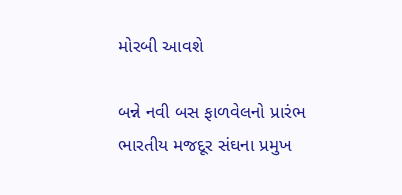મોરબી આવશે

બન્ને નવી બસ ફાળવેલનો પ્રારંભ ભારતીય મજદૂર સંઘના પ્રમુખ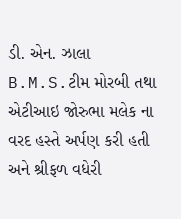ડી. એન. ઝાલા B.M.S.ટીમ મોરબી તથા એટીઆઇ જોરુભા મલેક ના વરદ હસ્તે અર્પણ કરી હતી અને શ્રીફળ વધેરી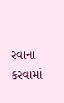રવાના કરવામાં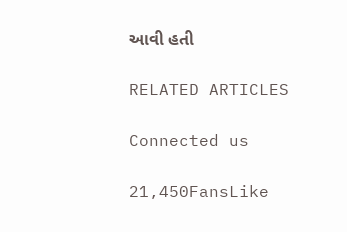આવી હતી

RELATED ARTICLES

Connected us

21,450FansLike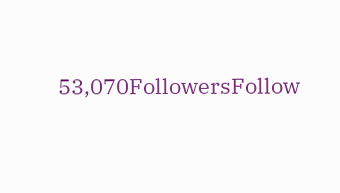53,070FollowersFollow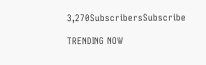3,270SubscribersSubscribe

TRENDING NOW